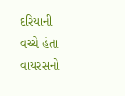દરિયાની વચ્ચે હંતા વાયરસનો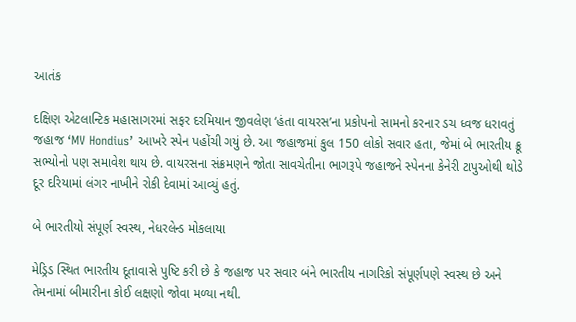આતંક

દક્ષિણ એટલાન્ટિક મહાસાગરમાં સફર દરમિયાન જીવલેણ ‘હંતા વાયરસ’ના પ્રકોપનો સામનો કરનાર ડચ ધ્વજ ધરાવતું જહાજ ‘MV Hondius’ આખરે સ્પેન પહોંચી ગયું છે. આ જહાજમાં કુલ 150 લોકો સવાર હતા, જેમાં બે ભારતીય ક્રૂ સભ્યોનો પણ સમાવેશ થાય છે. વાયરસના સંક્રમણને જોતા સાવચેતીના ભાગરૂપે જહાજને સ્પેનના કેનેરી ટાપુઓથી થોડે દૂર દરિયામાં લંગર નાખીને રોકી દેવામાં આવ્યું હતું.

બે ભારતીયો સંપૂર્ણ સ્વસ્થ, નેધરલેન્ડ મોકલાયા

મેડ્રિડ સ્થિત ભારતીય દૂતાવાસે પુષ્ટિ કરી છે કે જહાજ પર સવાર બંને ભારતીય નાગરિકો સંપૂર્ણપણે સ્વસ્થ છે અને તેમનામાં બીમારીના કોઈ લક્ષણો જોવા મળ્યા નથી.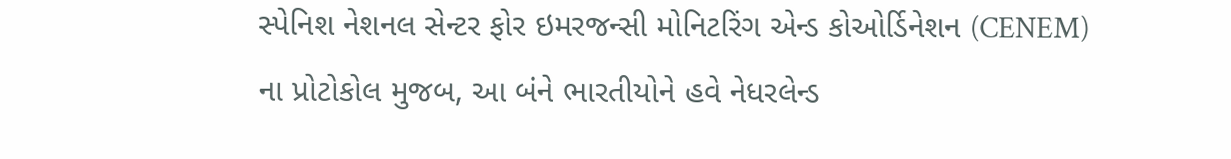સ્પેનિશ નેશનલ સેન્ટર ફોર ઇમરજન્સી મોનિટરિંગ એન્ડ કોઓર્ડિનેશન (CENEM) ના પ્રોટોકોલ મુજબ, આ બંને ભારતીયોને હવે નેધરલેન્ડ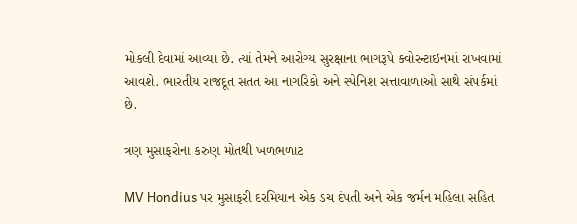મોકલી દેવામાં આવ્યા છે. ત્યાં તેમને આરોગ્ય સુરક્ષાના ભાગરૂપે ક્વોરન્ટાઇનમાં રાખવામાં આવશે. ભારતીય રાજદૂત સતત આ નાગરિકો અને સ્પેનિશ સત્તાવાળાઓ સાથે સંપર્કમાં છે.

ત્રણ મુસાફરોના કરુણ મોતથી ખળભળાટ

MV Hondius પર મુસાફરી દરમિયાન એક ડચ દંપતી અને એક જર્મન મહિલા સહિત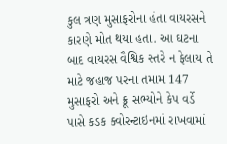કુલ ત્રણ મુસાફરોના હંતા વાયરસને કારણે મોત થયા હતા. આ ઘટના બાદ વાયરસ વૈશ્વિક સ્તરે ન ફેલાય તે માટે જહાજ પરના તમામ 147 મુસાફરો અને ક્રૂ સભ્યોને કેપ વર્ડે પાસે કડક ક્વોરન્ટાઇનમાં રાખવામાં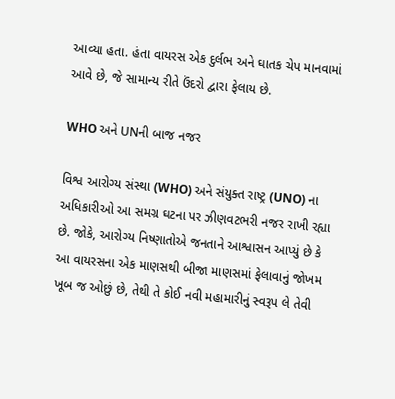આવ્યા હતા. હંતા વાયરસ એક દુર્લભ અને ઘાતક ચેપ માનવામાં આવે છે, જે સામાન્ય રીતે ઉંદરો દ્વારા ફેલાય છે.

WHO અને UNની બાજ નજર

વિશ્વ આરોગ્ય સંસ્થા (WHO) અને સંયુક્ત રાષ્ટ્ર (UNO) ના અધિકારીઓ આ સમગ્ર ઘટના પર ઝીણવટભરી નજર રાખી રહ્યા છે. જોકે, આરોગ્ય નિષ્ણાતોએ જનતાને આશ્વાસન આપ્યું છે કે આ વાયરસના એક માણસથી બીજા માણસમાં ફેલાવાનું જોખમ ખૂબ જ ઓછું છે, તેથી તે કોઈ નવી મહામારીનું સ્વરૂપ લે તેવી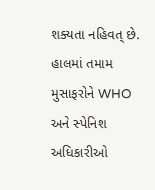શક્યતા નહિવત્ છે. હાલમાં તમામ મુસાફરોને WHO અને સ્પેનિશ અધિકારીઓ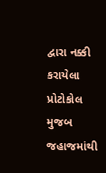દ્વારા નક્કી કરાયેલા પ્રોટોકોલ મુજબ જહાજમાંથી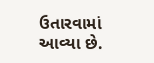ઉતારવામાં આવ્યા છે.